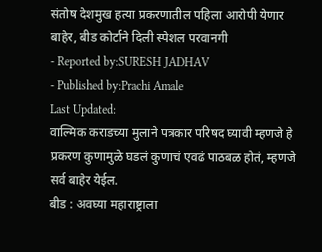संतोष देशमुख हत्या प्रकरणातील पहिला आरोपी येणार बाहेर, बीड कोर्टाने दिली स्पेशल परवानगी
- Reported by:SURESH JADHAV
- Published by:Prachi Amale
Last Updated:
वाल्मिक कराडच्या मुलाने पत्रकार परिषद घ्यावी म्हणजे हे प्रकरण कुणामुळे घडलं कुणाचं एवढं पाठबळ होतं, म्हणजे सर्व बाहेर येईल.
बीड : अवघ्या महाराष्ट्राला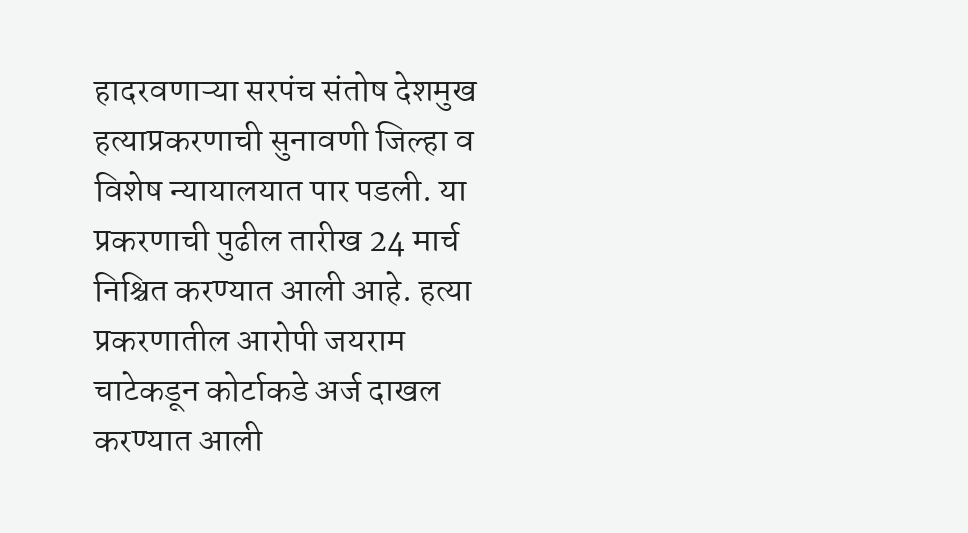हादरवणाऱ्या सरपंच संतोष देशमुख हत्याप्रकरणाची सुनावणी जिल्हा व विशेष न्यायालयात पार पडली. या प्रकरणाची पुढील तारीख 24 मार्च निश्चित करण्यात आली आहे. हत्या प्रकरणातील आरोपी जयराम चाटेकडून कोर्टाकडे अर्ज दाखल करण्यात आली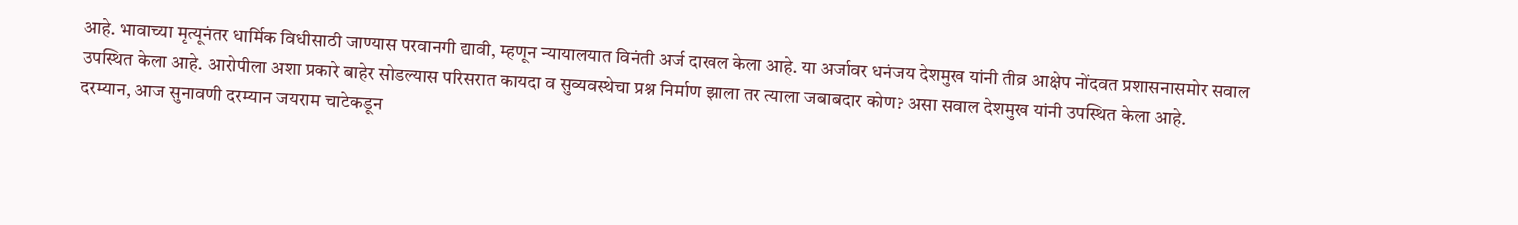आहे. भावाच्या मृत्यूनंतर धार्मिक विधीसाठी जाण्यास परवानगी द्यावी, म्हणून न्यायालयात विनंती अर्ज दाखल केला आहे. या अर्जावर धनंजय देशमुख यांनी तीव्र आक्षेप नोंदवत प्रशासनासमोर सवाल उपस्थित केला आहे. आरोपीला अशा प्रकारे बाहेर सोडल्यास परिसरात कायदा व सुव्यवस्थेचा प्रश्न निर्माण झाला तर त्याला जबाबदार कोण? असा सवाल देशमुख यांनी उपस्थित केला आहे.
दरम्यान, आज सुनावणी दरम्यान जयराम चाटेकडून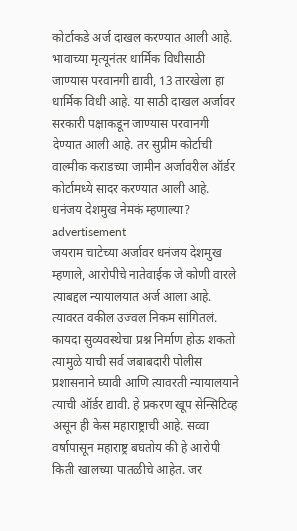कोर्टाकडे अर्ज दाखल करण्यात आली आहे. भावाच्या मृत्यूनंतर धार्मिक विधीसाठी जाण्यास परवानगी द्यावी, 13 तारखेला हा धार्मिक विधी आहे. या साठी दाखल अर्जावर सरकारी पक्षाकडून जाण्यास परवानगी देण्यात आली आहे. तर सुप्रीम कोर्टाची वाल्मीक कराडच्या जामीन अर्जावरील ऑर्डर कोर्टामध्ये सादर करण्यात आली आहे.
धनंजय देशमुख नेमकं म्हणाल्या?
advertisement
जयराम चाटेच्या अर्जावर धनंजय देशमुख म्हणाले, आरोपीचे नातेवाईक जे कोणी वारले त्याबद्दल न्यायालयात अर्ज आला आहे. त्यावरत वकील उज्वल निकम सांगितलं. कायदा सुव्यवस्थेचा प्रश्न निर्माण होऊ शकतो त्यामुळे याची सर्व जबाबदारी पोलीस प्रशासनाने घ्यावी आणि त्यावरती न्यायालयाने त्याची ऑर्डर द्यावी. हे प्रकरण खूप सेन्सिटिव्ह असून ही केस महाराष्ट्राची आहे. सव्वा वर्षापासून महाराष्ट्र बघतोय की हे आरोपी किती खालच्या पातळीचे आहेत. जर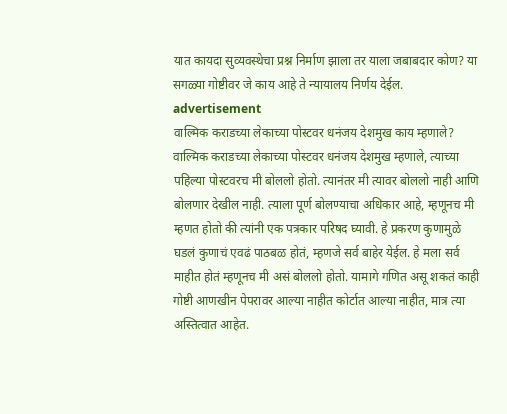यात कायदा सुव्यवस्थेचा प्रश्न निर्माण झाला तर याला जबाबदार कोण? या सगळ्या गोष्टीवर जे काय आहे ते न्यायालय निर्णय देईल.
advertisement
वाल्मिक कराडच्या लेकाच्या पोस्टवर धनंजय देशमुख काय म्हणाले?
वाल्मिक कराडच्या लेकाच्या पोस्टवर धनंजय देशमुख म्हणाले, त्याच्या पहिल्या पोस्टवरच मी बोललो होतो. त्यानंतर मी त्यावर बोललो नाही आणि बोलणार देखील नाही. त्याला पूर्ण बोलण्याचा अधिकार आहे, म्हणूनच मी म्हणत होतो की त्यांनी एक पत्रकार परिषद घ्यावी. हे प्रकरण कुणामुळे घडलं कुणाचं एवढं पाठबळ होतं, म्हणजे सर्व बाहेर येईल. हे मला सर्व माहीत होतं म्हणूनच मी असं बोललो होतो. यामागे गणित असू शकतं काही गोष्टी आणखीन पेपरावर आल्या नाहीत कोर्टात आल्या नाहीत, मात्र त्या अस्तित्वात आहेत.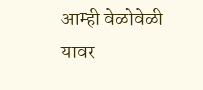आम्ही वेळोवेळी यावर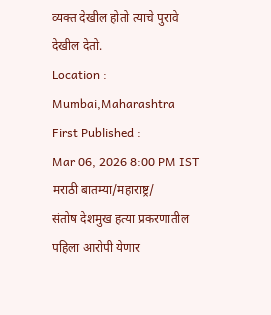व्यक्त देखील होतो त्याचे पुरावे देखील देतो.
Location :
Mumbai,Maharashtra
First Published :
Mar 06, 2026 8:00 PM IST
मराठी बातम्या/महाराष्ट्र/
संतोष देशमुख हत्या प्रकरणातील पहिला आरोपी येणार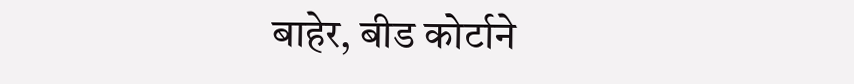बाहेर, बीड कोर्टाने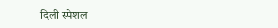दिली स्पेशल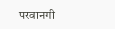परवानगी